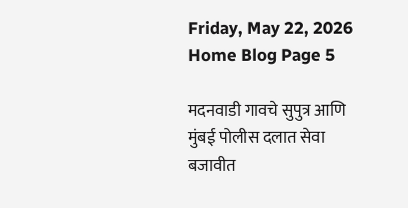Friday, May 22, 2026
Home Blog Page 5

मदनवाडी गावचे सुपुत्र आणि मुंबई पोलीस दलात सेवा बजावीत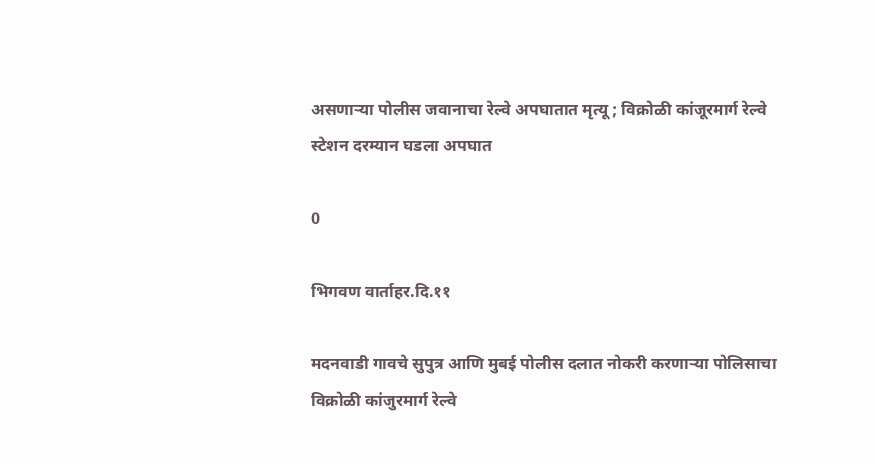असणाऱ्या पोलीस जवानाचा रेल्वे अपघातात मृत्यू ; विक्रोळी कांजूरमार्ग रेल्वे स्टेशन दरम्यान घडला अपघात

0

भिगवण वार्ताहर.दि.११

मदनवाडी गावचे सुपुत्र आणि मुबई पोलीस दलात नोकरी करणाऱ्या पोलिसाचा विक्रोळी कांजुरमार्ग रेल्वे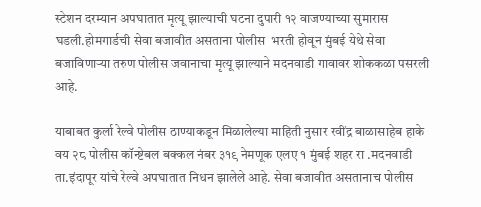स्टेशन दरम्यान अपघातात मृत्यू झाल्याची घटना दुपारी १२ वाजण्याच्या सुमारास घडली.होमगार्डची सेवा बजावीत असताना पोलीस  भरती होवून मुंबई येथे सेवा बजाविणाऱ्या तरुण पोलीस जवानाचा मृत्यू झाल्याने मदनवाडी गावावर शोककळा पसरली आहे.

याबाबत कुर्ला रेल्वे पोलीस ठाण्याकडून मिळालेल्या माहिती नुसार रवींद्र बाळासाहेब हाके वय २८ पोलीस कॉन्ष्टेबल बक्कल नंबर ३१९ नेमणूक एलए १ मुंबई शहर रा .मदनवाडी ता.इंदापूर यांचे रेल्वे अपघातात निधन झालेले आहे. सेवा बजावीत असतानाच पोलीस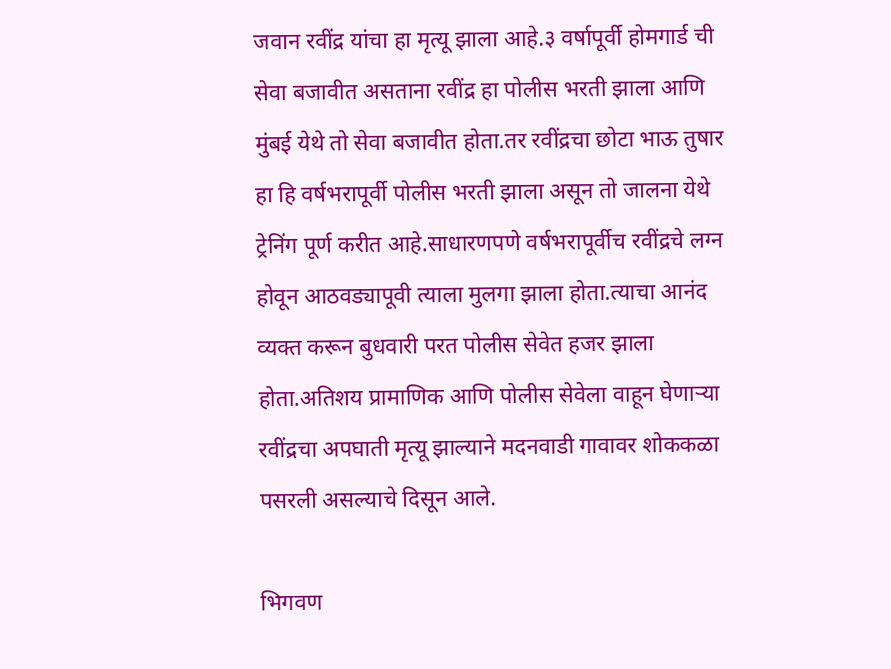जवान रवींद्र यांचा हा मृत्यू झाला आहे.३ वर्षापूर्वी होमगार्ड ची सेवा बजावीत असताना रवींद्र हा पोलीस भरती झाला आणि मुंबई येथे तो सेवा बजावीत होता.तर रवींद्रचा छोटा भाऊ तुषार हा हि वर्षभरापूर्वी पोलीस भरती झाला असून तो जालना येथे ट्रेनिंग पूर्ण करीत आहे.साधारणपणे वर्षभरापूर्वीच रवींद्रचे लग्न होवून आठवड्यापूवी त्याला मुलगा झाला होता.त्याचा आनंद व्यक्त करून बुधवारी परत पोलीस सेवेत हजर झाला होता.अतिशय प्रामाणिक आणि पोलीस सेवेला वाहून घेणाऱ्या रवींद्रचा अपघाती मृत्यू झाल्याने मदनवाडी गावावर शोककळा पसरली असल्याचे दिसून आले.

भिगवण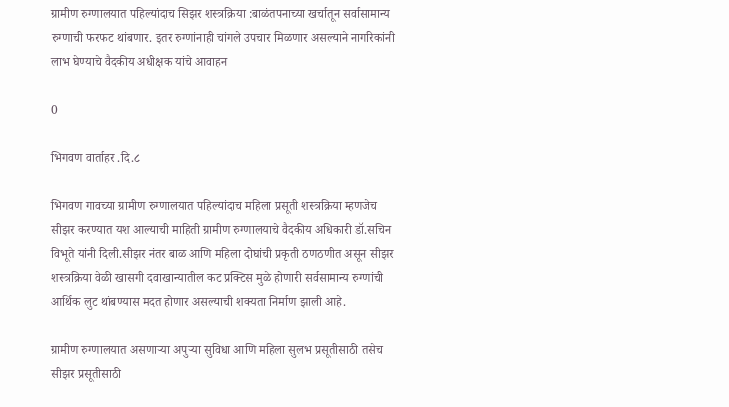ग्रामीण रुग्णालयात पहिल्यांदाच सिझर शस्त्रक्रिया :बाळंतपनाच्या खर्चातून सर्वासामान्य रुग्णाची फरफट थांबणार. इतर रुग्णांनाही चांगले उपचार मिळणार असल्याने नागरिकांनी लाभ घेण्याचे वैदकीय अधीक्षक यांचे आवाहन

0

भिगवण वार्ताहर .दि.८

भिगवण गावच्या ग्रामीण रुग्णालयात पहिल्यांदाच महिला प्रसूती शस्त्रक्रिया म्हणजेच सीझर करण्यात यश आल्याची माहिती ग्रामीण रुग्णालयाचे वैदकीय अधिकारी डॉ.सचिन विभूते यांनी दिली.सीझर नंतर बाळ आणि महिला दोघांची प्रकृती ठणठणीत असून सीझर शस्त्रक्रिया वेळी खासगी दवाखान्यातील कट प्रक्टिस मुळे होणारी सर्वसामान्य रुग्णांची आर्थिक लुट थांबण्यास मदत होणार असल्याची शक्यता निर्माण झाली आहे.

ग्रामीण रुग्णालयात असणाऱ्या अपुऱ्या सुविधा आणि महिला सुलभ प्रसूतीसाठी तसेच सीझर प्रसूतीसाठी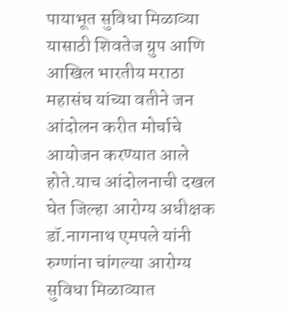पायाभूत सुविधा मिळाव्या यासाठी शिवतेज ग्रुप आणि आखिल भारतीय मराठा महासंघ यांच्या वतीने जन आंदोलन करीत मोर्चाचे आयोजन करण्यात आले होते.याच आंदोलनाची दखल घेत जिल्हा आरोग्य अधीक्षक डॉ.नागनाथ एमपले यांनी रुग्णांना चांगल्या आरोग्य सुविधा मिळाव्यात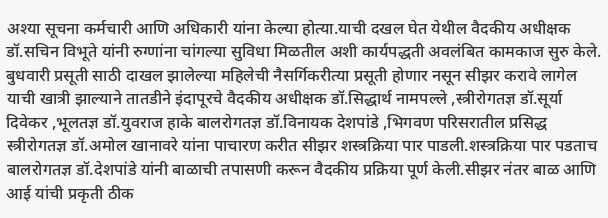अश्या सूचना कर्मचारी आणि अधिकारी यांना केल्या होत्या.याची दखल घेत येथील वैदकीय अधीक्षक डॉ.सचिन विभूते यांनी रुग्णांना चांगल्या सुविधा मिळतील अशी कार्यपद्धती अवलंबित कामकाज सुरु केले. बुधवारी प्रसूती साठी दाखल झालेल्या महिलेची नैसर्गिकरीत्या प्रसूती होणार नसून सीझर करावे लागेल याची खात्री झाल्याने तातडीने इंदापूरचे वैदकीय अधीक्षक डॉ.सिद्धार्थ नामपल्ले ,स्त्रीरोगतज्ञ डॉ.सूर्या दिवेकर ,भूलतज्ञ डॉ.युवराज हाके बालरोगतज्ञ डॉ.विनायक देशपांडे ,भिगवण परिसरातील प्रसिद्ध स्त्रीरोगतज्ञ डॉ.अमोल खानावरे यांना पाचारण करीत सीझर शस्त्रक्रिया पार पाडली.शस्त्रक्रिया पार पडताच बालरोगतज्ञ डॉ.देशपांडे यांनी बाळाची तपासणी करून वैदकीय प्रक्रिया पूर्ण केली.सीझर नंतर बाळ आणि आई यांची प्रकृती ठीक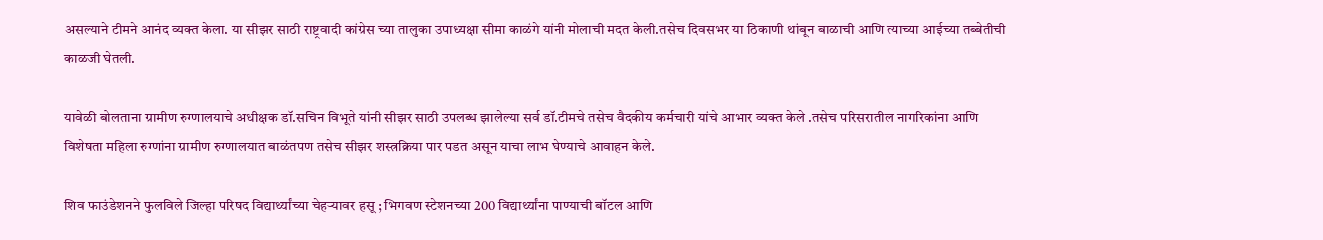असल्याने टीमने आनंद व्यक्त केला. या सीझर साठी राष्ट्रवादी कांग्रेस च्या तालुका उपाध्यक्षा सीमा काळंगे यांनी मोलाची मदत केली.तसेच दिवसभर या ठिकाणी थांबून बाळाची आणि त्याच्या आईच्या तब्बेतीची काळजी घेतली.

यावेळी बोलताना ग्रामीण रुग्णालयाचे अधीक्षक डॉ.सचिन विभूते यांनी सीझर साठी उपलब्ध झालेल्या सर्व डॉ.टीमचे तसेच वैदकीय कर्मचारी यांचे आभार व्यक्त केले .तसेच परिसरातील नागरिकांना आणि विशेषता महिला रुग्णांना ग्रामीण रुग्णालयात बाळंतपण तसेच सीझर शस्त्रक्रिया पार पडत असून याचा लाभ घेण्याचे आवाहन केले.

शिव फाउंडेशनने फुलविले जिल्हा परिषद विद्यार्थ्यांच्या चेहऱ्यावर हसू ; भिगवण स्टेशनच्या 200 विद्यार्थ्यांना पाण्याची बॉटल आणि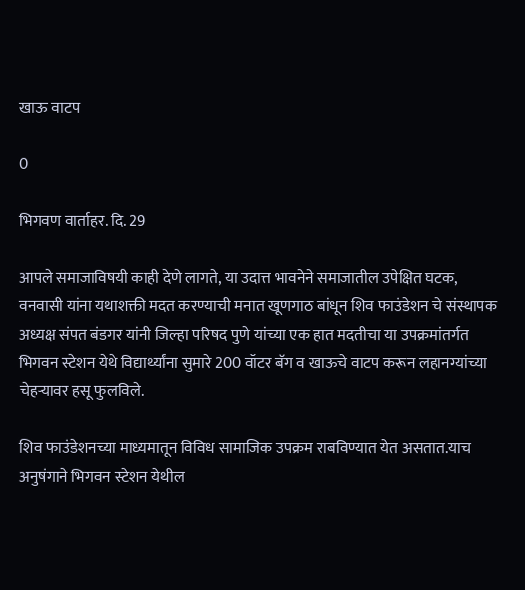खाऊ वाटप

0

भिगवण वार्ताहर. दि. 29

आपले समाजाविषयी काही देणे लागते, या उदात्त भावनेने समाजातील उपेक्षित घटक, वनवासी यांना यथाशक्ती मदत करण्याची मनात खूणगाठ बांधून शिव फाउंडेशन चे संस्थापक अध्यक्ष संपत बंडगर यांनी जिल्हा परिषद पुणे यांच्या एक हात मदतीचा या उपक्रमांतर्गत भिगवन स्टेशन येथे विद्यार्थ्यांना सुमारे 200 वॉटर बॅग व खाऊचे वाटप करून लहानग्यांच्या चेहऱ्यावर हसू फुलविले.

शिव फाउंडेशनच्या माध्यमातून विविध सामाजिक उपक्रम राबविण्यात येत असतात.याच अनुषंगाने भिगवन स्टेशन येथील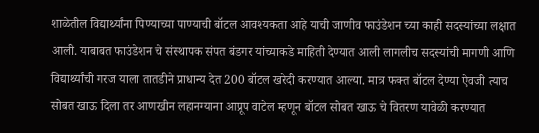शाळेतील विद्यार्थ्यांना पिण्याच्या पाण्याची बॉटल आवश्यकता आहे याची जाणीव फाउंडेशन च्या काही सदस्यांच्या लक्षात आली. याबाबत फाउंडेशन चे संस्थापक संपत बंडगर यांच्याकडे माहिती देण्यात आली लागलीच सदस्यांची मागणी आणि विद्यार्थ्यांची गरज याला तातडीने प्राधान्य देत 200 बॉटल खरेदी करण्यात आल्या. मात्र फक्त बॉटल देण्या ऐवजी त्याच सोबत खाऊ दिला तर आणखीन लहानग्याना आप्रूप वाटेल म्हणून बॉटल सोबत खाऊ चे वितरण यावेळी करण्यात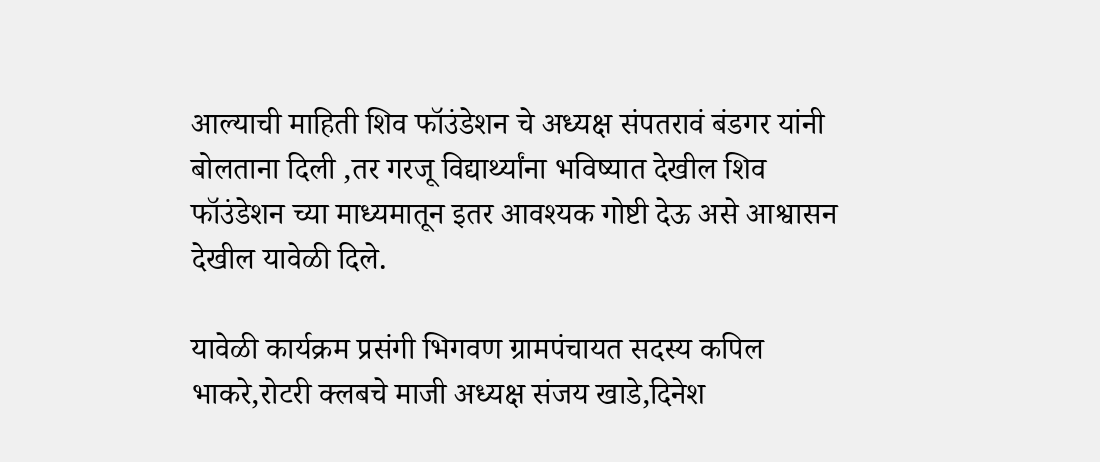आल्याची माहिती शिव फॉउंडेशन चे अध्यक्ष संपतरावं बंडगर यांनी बोलताना दिली ,तर गरजू विद्यार्थ्यांना भविष्यात देखील शिव फॉउंडेशन च्या माध्यमातून इतर आवश्यक गोष्टी देऊ असे आश्वासन देखील यावेळी दिले.

यावेळी कार्यक्रम प्रसंगी भिगवण ग्रामपंचायत सदस्य कपिल भाकरे,रोटरी क्लबचे माजी अध्यक्ष संजय खाडे,दिनेश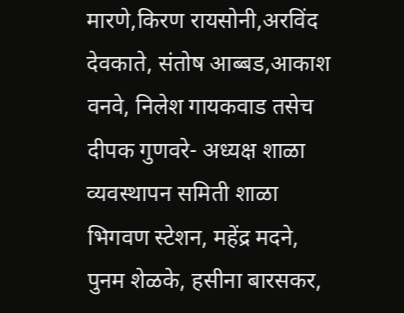मारणे,किरण रायसोनी,अरविंद देवकाते, संतोष आब्बड,आकाश वनवे, निलेश गायकवाड तसेच दीपक गुणवरे- अध्यक्ष शाळा व्यवस्थापन समिती शाळा भिगवण स्टेशन, महेंद्र मदने, पुनम शेळके, हसीना बारसकर,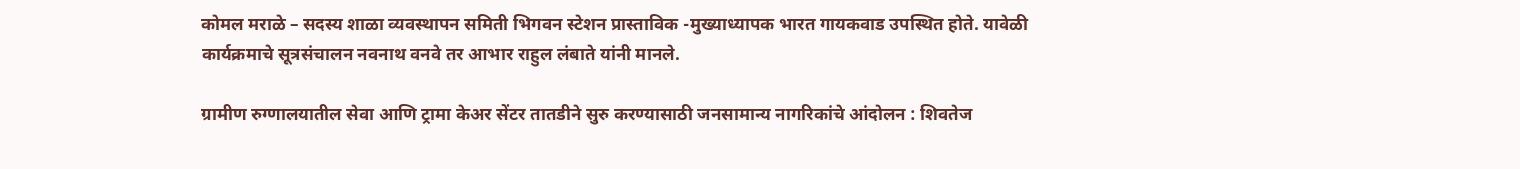कोमल मराळे – सदस्य शाळा व्यवस्थापन समिती भिगवन स्टेशन प्रास्ताविक -मुख्याध्यापक भारत गायकवाड उपस्थित होते. यावेळी कार्यक्रमाचे सूत्रसंचालन नवनाथ वनवे तर आभार राहुल लंबाते यांनी मानले.

ग्रामीण रुग्णालयातील सेवा आणि ट्रामा केअर सेंटर तातडीने सुरु करण्यासाठी जनसामान्य नागरिकांचे आंदोलन : शिवतेज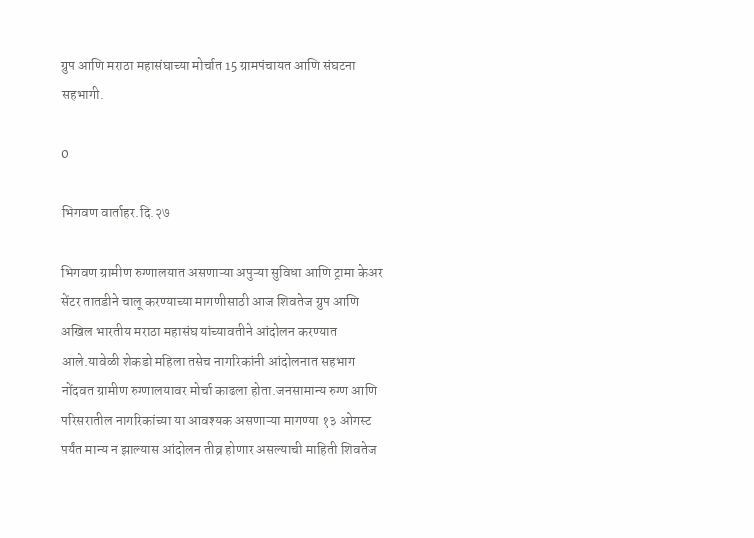ग्रुप आणि मराठा महासंघाच्या मोर्चात 15 ग्रामपंचायत आणि संघटना सहभागी.

0

भिगवण वार्ताहर.दि.२७

भिगवण ग्रामीण रुग्णालयात असणाऱ्या अपुऱ्या सुविधा आणि ट्रामा केअर सेंटर तातडीने चालू करण्याच्या मागणीसाठी आज शिवतेज ग्रुप आणि अखिल भारतीय मराठा महासंघ यांच्यावतीने आंदोलन करण्यात आले.यावेळी शेकडो महिला तसेच नागरिकांनी आंदोलनात सहभाग नोंदवत ग्रामीण रुग्णालयावर मोर्चा काढला होता.जनसामान्य रुग्ण आणि परिसरातील नागरिकांच्या या आवश्यक असणाऱ्या मागण्या १३ ओगस्ट पर्यंत मान्य न झाल्यास आंदोलन तीव्र होणार असल्याची माहिती शिवतेज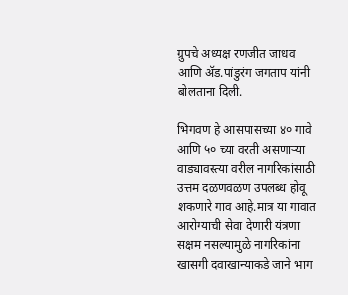ग्रुपचे अध्यक्ष रणजीत जाधव आणि ॲड.पांडुरंग जगताप यांनी बोलताना दिली.

भिगवण हे आसपासच्या ४० गावे आणि ५० च्या वरती असणाऱ्या वाड्यावस्त्या वरील नागरिकांसाठी उत्तम दळणवळण उपलब्ध होवू शकणारे गाव आहे.मात्र या गावात आरोग्याची सेवा देणारी यंत्रणा सक्षम नसल्यामुळे नागरिकांना खासगी दवाखान्याकडे जाने भाग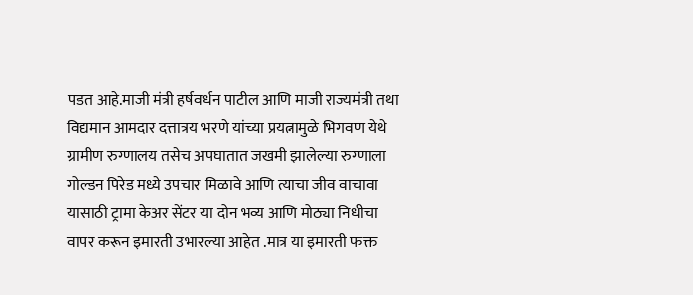पडत आहे.माजी मंत्री हर्षवर्धन पाटील आणि माजी राज्यमंत्री तथा विद्यमान आमदार दत्तात्रय भरणे यांच्या प्रयत्नामुळे भिगवण येथे ग्रामीण रुग्णालय तसेच अपघातात जखमी झालेल्या रुग्णाला गोल्डन पिरेड मध्ये उपचार मिळावे आणि त्याचा जीव वाचावा यासाठी ट्रामा केअर सेंटर या दोन भव्य आणि मोठ्या निधीचा वापर करून इमारती उभारल्या आहेत .मात्र या इमारती फक्त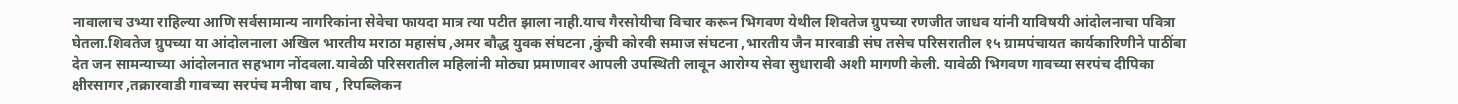नावालाच उभ्या राहिल्या आणि सर्वसामान्य नागरिकांना सेवेचा फायदा मात्र त्या पटीत झाला नाही.याच गैरसोयीचा विचार करून भिगवण येथील शिवतेज ग्रुपच्या रणजीत जाधव यांनी याविषयी आंदोलनाचा पवित्रा घेतला.शिवतेज ग्रुपच्या या आंदोलनाला अखिल भारतीय मराठा महासंघ ,अमर बौद्ध युवक संघटना ,कुंची कोरवी समाज संघटना ,भारतीय जैन मारवाडी संघ तसेच परिसरातील १५ ग्रामपंचायत कार्यकारिणीने पाठींबा देत जन सामन्याच्या आंदोलनात सहभाग नोंदवला.यावेळी परिसरातील महिलांनी मोठ्या प्रमाणावर आपली उपस्थिती लावून आरोग्य सेवा सुधारावी अशी मागणी केली. यावेळी भिगवण गावच्या सरपंच दीपिका क्षीरसागर ,तक्रारवाडी गावच्या सरपंच मनीषा वाघ , रिपब्लिकन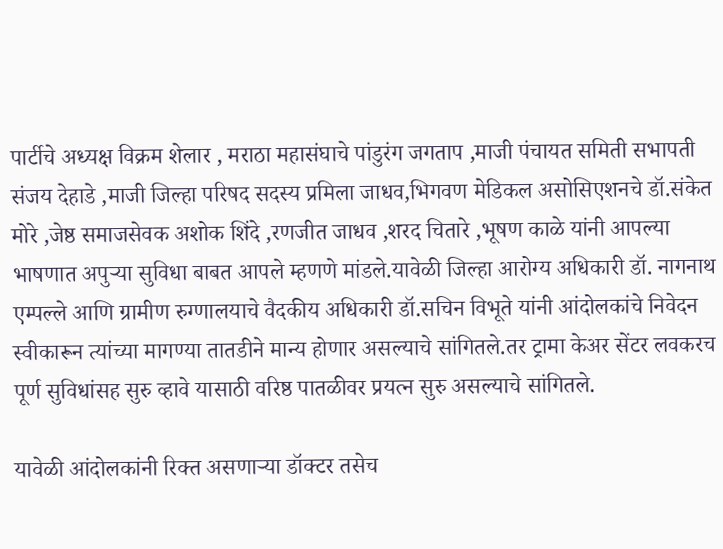पार्टीचे अध्यक्ष विक्रम शेलार , मराठा महासंघाचे पांडुरंग जगताप ,माजी पंचायत समिती सभापती संजय देहाडे ,माजी जिल्हा परिषद सदस्य प्रमिला जाधव,भिगवण मेडिकल असोसिएशनचे डॉ.संकेत मोरे ,जेष्ठ समाजसेवक अशोक शिंदे ,रणजीत जाधव ,शरद चितारे ,भूषण काळे यांनी आपल्या भाषणात अपुऱ्या सुविधा बाबत आपले म्हणणे मांडले.यावेळी जिल्हा आरोग्य अधिकारी डॉ. नागनाथ एम्पल्ले आणि ग्रामीण रुग्णालयाचे वैदकीय अधिकारी डॉ.सचिन विभूते यांनी आंदोलकांचे निवेदन स्वीकारून त्यांच्या मागण्या तातडीने मान्य होणार असल्याचे सांगितले.तर ट्रामा केअर सेंटर लवकरच पूर्ण सुविधांसह सुरु व्हावे यासाठी वरिष्ठ पातळीवर प्रयत्न सुरु असल्याचे सांगितले.

यावेळी आंदोलकांनी रिक्त असणाऱ्या डॉक्टर तसेच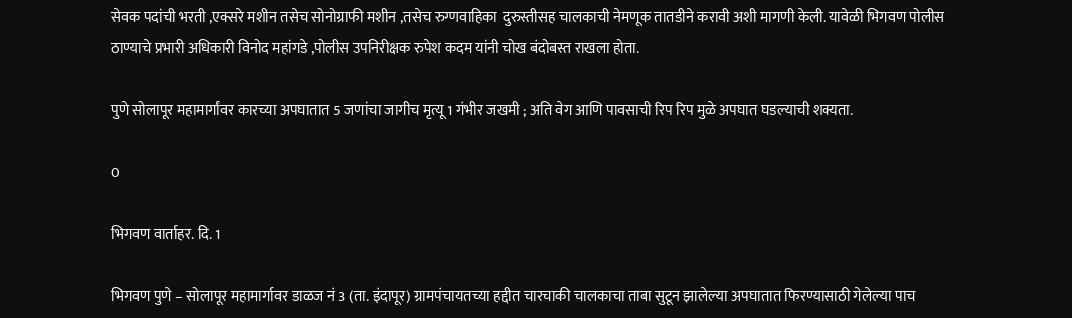सेवक पदांची भरती ,एक्सरे मशीन तसेच सोनोग्राफी मशीन ,तसेच रुग्णवाहिका  दुरुस्तीसह चालकाची नेमणूक तातडीने करावी अशी मागणी केली. यावेळी भिगवण पोलीस ठाण्याचे प्रभारी अधिकारी विनोद महांगडे ,पोलीस उपनिरीक्षक रुपेश कदम यांनी चोख बंदोबस्त राखला होता.

पुणे सोलापूर महामार्गांवर कारच्या अपघातात 5 जणांचा जागीच मृत्यू 1 गंभीर जखमी ; अति वेग आणि पावसाची रिप रिप मुळे अपघात घडल्याची शक्यता.

0

भिगवण वार्ताहर. दि. 1

भिगवण पुणे – सोलापूर महामार्गावर डाळज नं 3 (ता. इंदापूर) ग्रामपंचायतच्या हद्दीत चारचाकी चालकाचा ताबा सुटून झालेल्या अपघातात फिरण्यासाठी गेलेल्या पाच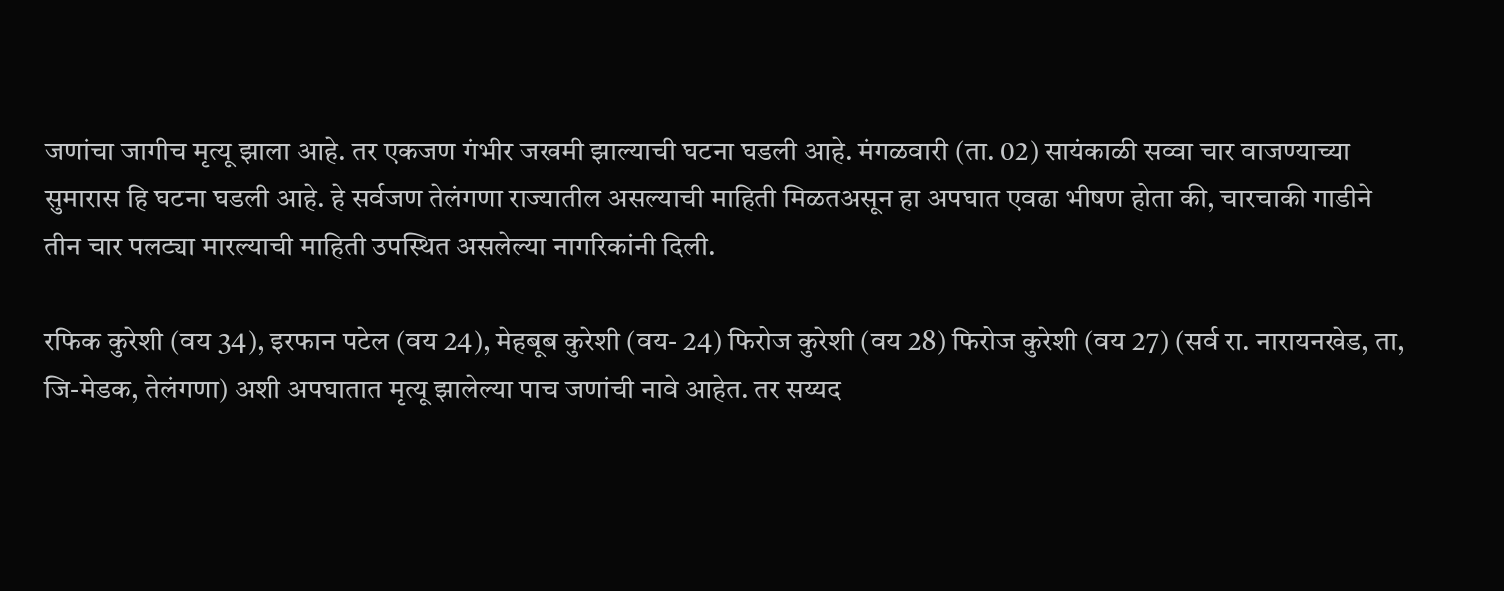जणांचा जागीच मृत्यू झाला आहे. तर एकजण गंभीर जखमी झाल्याची घटना घडली आहे. मंगळवारी (ता. 02) सायंकाळी सव्वा चार वाजण्याच्या सुमारास हि घटना घडली आहे. हे सर्वजण तेलंगणा राज्यातील असल्याची माहिती मिळतअसून हा अपघात एवढा भीषण होता की, चारचाकी गाडीने तीन चार पलट्या मारल्याची माहिती उपस्थित असलेल्या नागरिकांनी दिली.

रफिक कुरेशी (वय 34), इरफान पटेल (वय 24), मेहबूब कुरेशी (वय- 24) फिरोज कुरेशी (वय 28) फिरोज कुरेशी (वय 27) (सर्व रा. नारायनखेड, ता, जि-मेडक, तेलंगणा) अशी अपघातात मृत्यू झालेल्या पाच जणांची नावे आहेत. तर सय्यद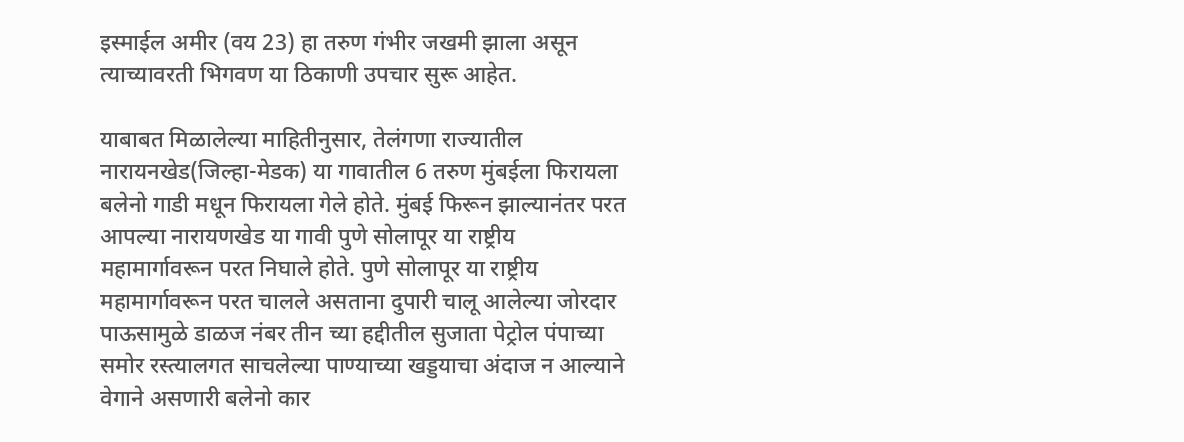इस्माईल अमीर (वय 23) हा तरुण गंभीर जखमी झाला असून त्याच्यावरती भिगवण या ठिकाणी उपचार सुरू आहेत.

याबाबत मिळालेल्या माहितीनुसार, तेलंगणा राज्यातील नारायनखेड(जिल्हा-मेडक) या गावातील 6 तरुण मुंबईला फिरायला बलेनो गाडी मधून फिरायला गेले होते. मुंबई फिरून झाल्यानंतर परत आपल्या नारायणखेड या गावी पुणे सोलापूर या राष्ट्रीय महामार्गावरून परत निघाले होते. पुणे सोलापूर या राष्ट्रीय महामार्गावरून परत चालले असताना दुपारी चालू आलेल्या जोरदार पाऊसामुळे डाळज नंबर तीन च्या हद्दीतील सुजाता पेट्रोल पंपाच्या समोर रस्त्यालगत साचलेल्या पाण्याच्या खड्डयाचा अंदाज न आल्याने वेगाने असणारी बलेनो कार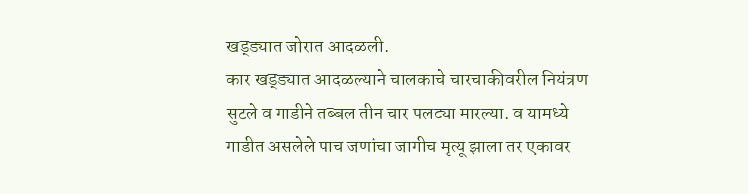खड्ड्यात जोरात आदळली.
कार खड्ड्यात आदळल्याने चालकाचे चारचाकीवरील नियंत्रण सुटले व गाडीने तब्बल तीन चार पलट्या मारल्या. व यामध्ये गाडीत असलेले पाच जणांचा जागीच मृत्यू झाला तर एकावर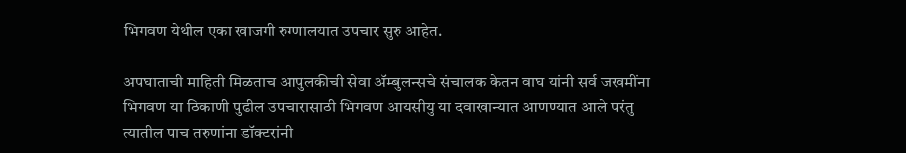भिगवण येथील एका खाजगी रुग्णालयात उपचार सुरु आहेत.

अपघाताची माहिती मिळताच आपुलकीची सेवा ॲम्बुलन्सचे संचालक केतन वाघ यांनी सर्व जखमींना भिगवण या ठिकाणी पुढील उपचारासाठी भिगवण आयसीयु या दवाखान्यात आणण्यात आले परंतु त्यातील पाच तरुणांना डॉक्टरांनी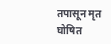तपासून मृत घोषित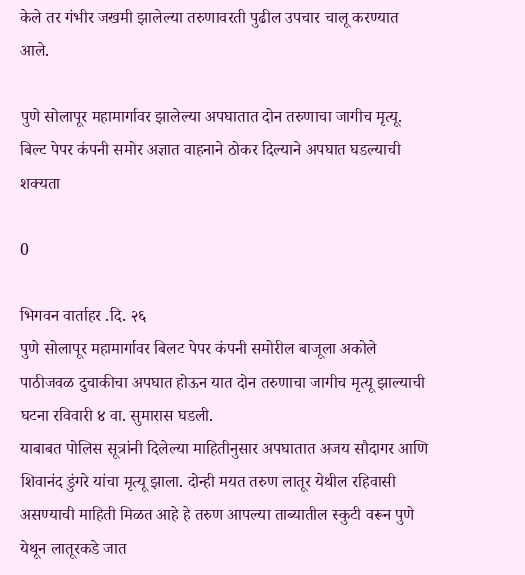केले तर गंभीर जखमी झालेल्या तरुणावरती पुढील उपचार चालू करण्यात आले.

पुणे सोलापूर महामार्गावर झालेल्या अपघातात दोन तरुणाचा जागीच मृत्यू. बिल्ट पेपर कंपनी समोर अज्ञात वाहनाने ठोकर दिल्याने अपघात घडल्याची शक्यता

0

भिगवन वार्ताहर .दि. २६
पुणे सोलापूर महामार्गावर बिलट पेपर कंपनी समोरील बाजूला अकोले पाठीजवळ दुचाकीचा अपघात होऊन यात दोन तरुणाचा जागीच मृत्यू झाल्याची घटना रविवारी ४ वा. सुमारास घडली.
याबाबत पोलिस सूत्रांनी दिलेल्या माहितीनुसार अपघातात अजय सौदागर आणि शिवानंद डुंगरे यांचा मृत्यू झाला. दोन्ही मयत तरुण लातूर येथील रहिवासी असण्याची माहिती मिळत आहे हे तरुण आपल्या ताब्यातील स्कुटी वरून पुणे येथून लातूरकडे जात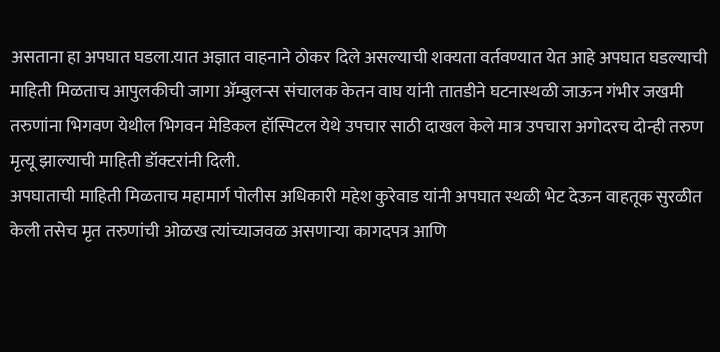असताना हा अपघात घडला.यात अज्ञात वाहनाने ठोकर दिले असल्याची शक्यता वर्तवण्यात येत आहे अपघात घडल्याची माहिती मिळताच आपुलकीची जागा ॲम्बुलन्स संचालक केतन वाघ यांनी तातडीने घटनास्थळी जाऊन गंभीर जखमी तरुणांना भिगवण येथील भिगवन मेडिकल हॉस्पिटल येथे उपचार साठी दाखल केले मात्र उपचारा अगोदरच दोन्ही तरुण मृत्यू झाल्याची माहिती डॉक्टरांनी दिली.
अपघाताची माहिती मिळताच महामार्ग पोलीस अधिकारी महेश कुरेवाड यांनी अपघात स्थळी भेट देऊन वाहतूक सुरळीत केली तसेच मृत तरुणांची ओळख त्यांच्याजवळ असणाऱ्या कागदपत्र आणि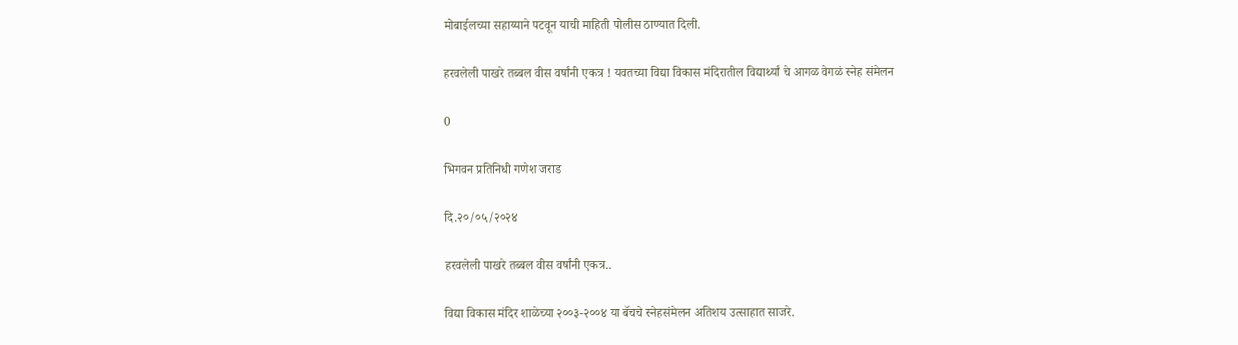मोबाईलच्या सहाय्याने पटवून याची माहिती पोलीस ठाण्यात दिली.

हरवलेली पाखरे तब्बल वीस वर्षांनी एकत्र ! यवतच्या विद्या विकास मंदिरातील विद्यार्थ्यां चे आगळ वेगळं स्नेह संमेलन

0

भिगवन प्रतिनिधी गणेश जराड

दि.२०/०५/२०२४

हरवलेली पाखरे तब्बल वीस वर्षांनी एकत्र..

विद्या विकास मंदिर शाळेच्या २००३-२००४ या बॅचचे स्नेहसंमेलन अतिशय उत्साहात साजरे.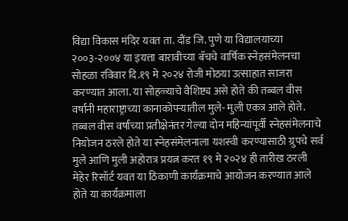विद्या विकास मंदिर यवत ता. दौंड‌ जि. पुणे या विद्यालयाच्या २००३-२००४ या इयत्ता बारावीच्या बॅचचे वार्षिक स्नेहसंमेलनचा सोहळा रविवार दि.१९ मे २०२४ रोजी मोठया उत्साहात साजरा करण्यात आला. या सोहळ्याचे वैशिष्ट्य असे होते की तब्बल वीस वर्षांनी महाराष्ट्राच्या कानाकोपऱ्यातील मुले- मुली एकत्र आले होते.
तब्बल वीस वर्षांच्या प्रतीक्षेनंतर गेल्या दोन महिन्यांपूर्वी स्नेहसंमेलनाचे नियोजन ठरले होते या स्नेहसंमेलनाला यशस्वी करण्यासाठी ग्रुपचे सर्व मुले आणि मुली अहोरात्र प्रयत्न करत १९ मे २०२४ ही तारीख ठरली मेहेर रिसॉर्ट यवत या ठिकाणी कार्यक्रमाचे आयोजन करण्यात आले होते या कार्यक्रमाला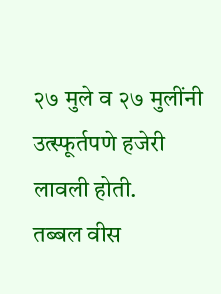२७ मुले व २७ मुलींनी उत्स्फूर्तपणे हजेरी लावली होती.
तब्बल वीस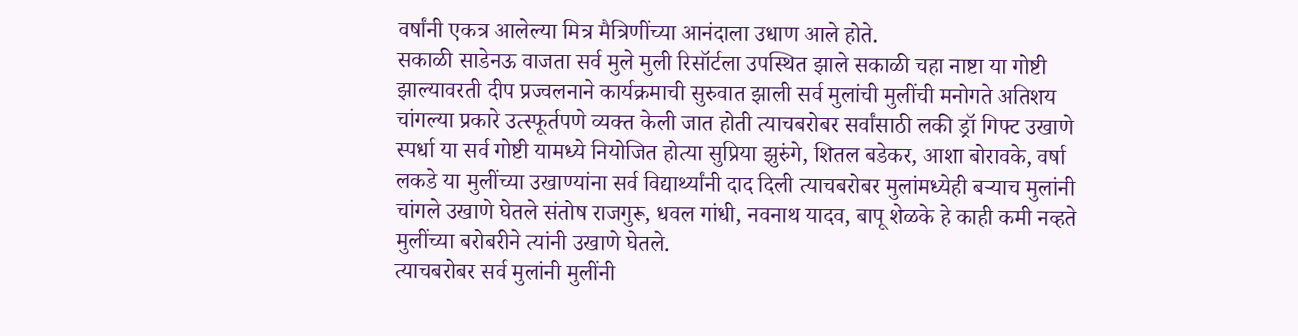वर्षांनी एकत्र आलेल्या मित्र मैत्रिणींच्या आनंदाला उधाण आले होते.
सकाळी साडेनऊ वाजता‌ सर्व मुले मुली रिसॉर्टला उपस्थित झाले‌ सकाळी चहा नाष्टा या गोष्टी झाल्यावरती दीप प्रज्वलनाने कार्यक्रमाची सुरुवात झाली सर्व मुलांची मुलींची मनोगते अतिशय चांगल्या प्रकारे उत्स्फूर्तपणे व्यक्त केली जात होती त्याचबरोबर सर्वांसाठी लकी ड्रॉ गिफ्ट उखाणे स्पर्धा या सर्व गोष्टी यामध्ये नियोजित होत्या सुप्रिया झुरुंगे, शितल बडेकर, आशा बोरावके, वर्षा लकडे या मुलींच्या उखाण्यांना सर्व विद्यार्थ्यांनी दाद दिली त्याचबरोबर मुलांमध्येही बऱ्याच मुलांनी चांगले उखाणे घेतले संतोष राजगुरू, धवल गांधी, नवनाथ यादव, बापू शेळके हे काही कमी नव्हते मुलींच्या बरोबरीने त्यांनी उखाणे घेतले.
त्याचबरोबर सर्व मुलांनी मुलींनी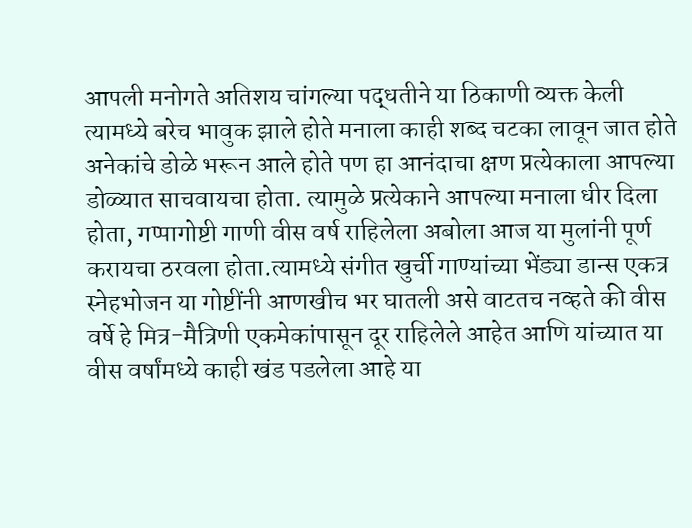आपली मनोगते अतिशय चांगल्या पद्धतीने या ठिकाणी व्यक्त केली त्यामध्ये बरेच भावुक झाले होते मनाला काही शब्द चटका लावून जात होते अनेकांचे डोळे भरून आले होते पण हा आनंदाचा क्षण प्रत्येकाला आपल्या डोळ्यात साचवायचा होता. त्यामुळे प्रत्येकाने आपल्या मनाला धीर दिला होता, गप्पागोष्टी गाणी वीस वर्ष राहिलेला अबोला आज या मुलांनी पूर्ण करायचा ठरवला होता.त्यामध्ये संगीत खुर्ची गाण्यांच्या भेंड्या डान्स एकत्र स्नेहभोजन या गोष्टींनी आणखीच भर घातली असे वाटतच नव्हते की वीस वर्षे हे मित्र-मैत्रिणी एकमेकांपासून दूर राहिलेले आहेत आणि यांच्यात या वीस वर्षांमध्ये काही खंड पडलेला आहे या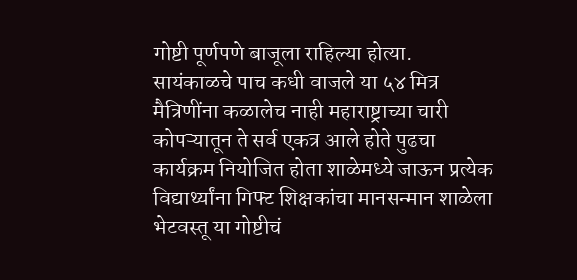गोष्टी पूर्णपणे बाजूला राहिल्या होत्या.
सायंकाळचे पाच कधी वाजले या ५४ मित्र मैत्रिणींना कळालेच नाही महाराष्ट्राच्या चारी कोपऱ्यातून ते सर्व एकत्र आले होते पुढचा कार्यक्रम नियोजित होता शाळेमध्ये जाऊन प्रत्येक विद्यार्थ्यांना गिफ्ट शिक्षकांचा मानसन्मान शाळेला भेटवस्तू या गोष्टीचं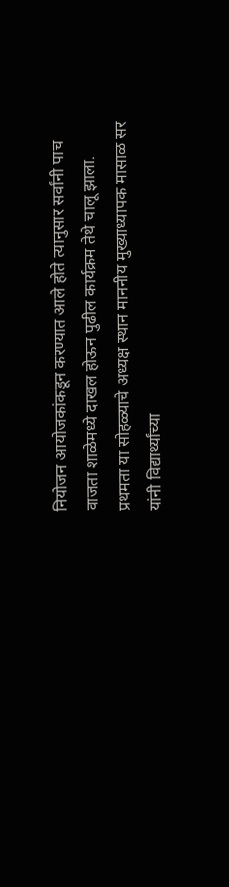नियोजन आयोजकांकडून करण्यात आले होते त्यानुसार सर्वांनी पाच वाजता शाळेमध्ये दाखल होऊन पुढील कार्यक्रम तेथे चालू झाला.
प्रथमता या सोहळ्याचे अध्यक्ष स्थान माननीय मुख्याध्यापक मासाळ सर यांनी विद्यार्थ्यांच्या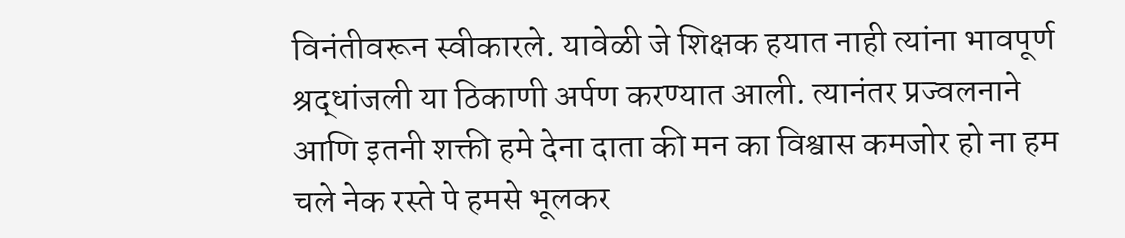विनंतीवरून स्वीकारले. यावेळी जे शिक्षक हयात नाही त्यांना भावपूर्ण श्रद्धांजली या ठिकाणी अर्पण करण्यात आली. त्यानंतर प्रज्वलनाने आणि इतनी शक्ती हमे देना दाता की मन का विश्वास कमजोर हो ना हम चले नेक रस्ते पे हमसे भूलकर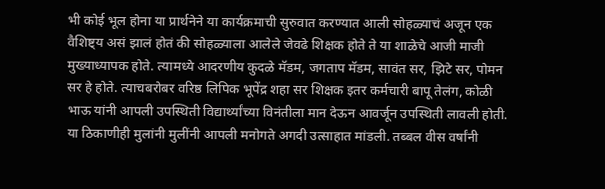भी कोई भूल होना या प्रार्थनेने या कार्यक्रमाची सुरुवात करण्यात आली सोहळ्याचं अजून एक वैशिष्ट्य असं झालं होतं की सोहळ्याला आलेले जेवढे शिक्षक होते ते या शाळेचे आजी माजी मुख्याध्यापक होते. त्यामध्ये आदरणीय कुदळे मॅडम, जगताप मॅडम, सावंत सर, झिटे सर, पोमन सर हे होते. त्याचबरोबर वरिष्ठ लिपिक भूपेंद्र शहा सर शिक्षक इतर कर्मचारी बापू तेलंग, कोळी भाऊ यांनी आपली उपस्थिती विद्यार्थ्यांच्या विनंतीला मान देऊन आवर्जून उपस्थिती लावली होती.
या ठिकाणीही मुलांनी मुलींनी आपली मनोगते अगदी उत्साहात मांडली. तब्बल वीस वर्षांनी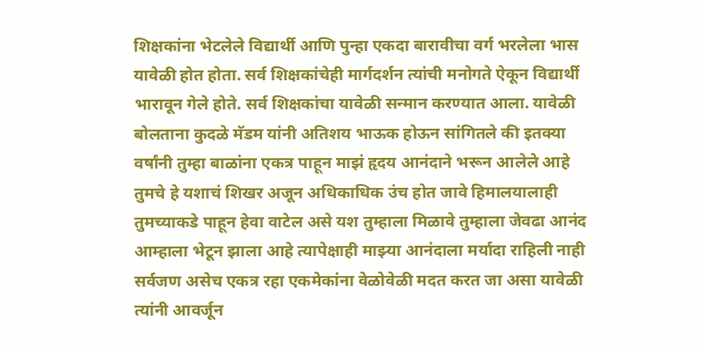शिक्षकांना भेटलेले विद्यार्थी आणि पुन्हा एकदा बारावीचा वर्ग भरलेला भास यावेळी होत होता. सर्व शिक्षकांचेही मार्गदर्शन त्यांची मनोगते ऐकून विद्यार्थी भारावून गेले होते. सर्व शिक्षकांचा यावेळी सन्मान करण्यात आला. यावेळी बोलताना कुदळे मॅडम यांनी अतिशय भाऊक होऊन सांगितले की इतक्या वर्षांनी तुम्हा बाळांना एकत्र पाहून माझं हृदय आनंदाने भरून आलेले आहे तुमचे हे यशाचं शिखर अजून अधिकाधिक उंच होत जावे हिमालयालाही तुमच्याकडे पाहून हेवा वाटेल असे यश तुम्हाला मिळावे तुम्हाला जेवढा आनंद आम्हाला भेटून झाला आहे त्यापेक्षाही माझ्या आनंदाला मर्यादा राहिली नाही सर्वजण असेच एकत्र रहा एकमेकांना वेळोवेळी मदत करत जा असा यावेळी त्यांनी आवर्जून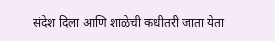संदेश दिला आणि शाळेची कधीतरी जाता येता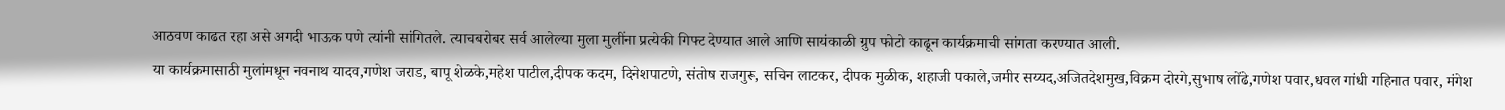आठवण काढत रहा असे अगदी भाऊक पणे त्यांनी सांगितले. त्याचबरोबर सर्व आलेल्या मुला मुलींना प्रत्येकी गिफ्ट देण्यात आले आणि सायंकाळी ग्रुप फोटो काढून कार्यक्रमाची सांगता करण्यात आली.
या कार्यक्रमासाठी मुलांमधून नवनाथ यादव,गणेश जराड, बापू शेळके‌,महेश पाटील,दीपक कदम, दिनेशपाटणे, संतोष राजगुरू, सचिन लाटकर, दीपक मुळीक, शहाजी पकाले,जमीर सय्यद,अजितदेशमुख,विक्रम दोरगे,सुभाष लोंढे,गणेश पवार,धवल गांधी‌ गहिनात पवार, मंगेश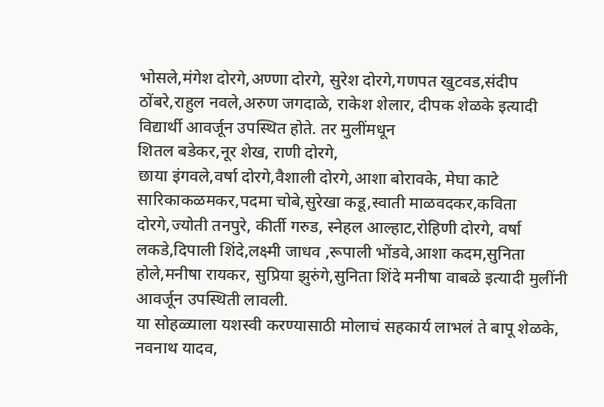भोसले,मंगेश दोरगे,अण्णा दोरगे, सुरेश दोरगे,गणपत खुटवड‌,संदीप ठोंबरे,राहुल नवले,अरुण जगदाळे, राकेश शेलार, दीपक शेळके इत्यादी विद्यार्थी आवर्जून उपस्थित होते. तर मुलींमधून
शितल बडेकर,नूर शेख, राणी दोरगे,
छाया इंगवले,वर्षा दोरगे,वैशाली दोरगे,आशा बोरावके‌, मेघा काटे सारिकाकळमकर,पदमा चोबे,सुरेखा कडू,स्वाती माळवदकर,कविता दोरगे,ज्योती तनपुरे, कीर्ती गरुड, स्नेहल आल्हाट,रोहिणी दोरगे, वर्षा लकडे,दिपाली शिंदे,लक्ष्मी जाधव‌ ,रूपाली भोंडवे,आशा कदम,सुनिता होले,मनीषा रायकर, सुप्रिया झुरुंगे,सुनिता शिंदे मनीषा वाबळे इत्यादी मुलींनी आवर्जून उपस्थिती लावली.
या सोहळ्याला यशस्वी करण्यासाठी मोलाचं सहकार्य लाभलं ते बापू शेळके, नवनाथ यादव,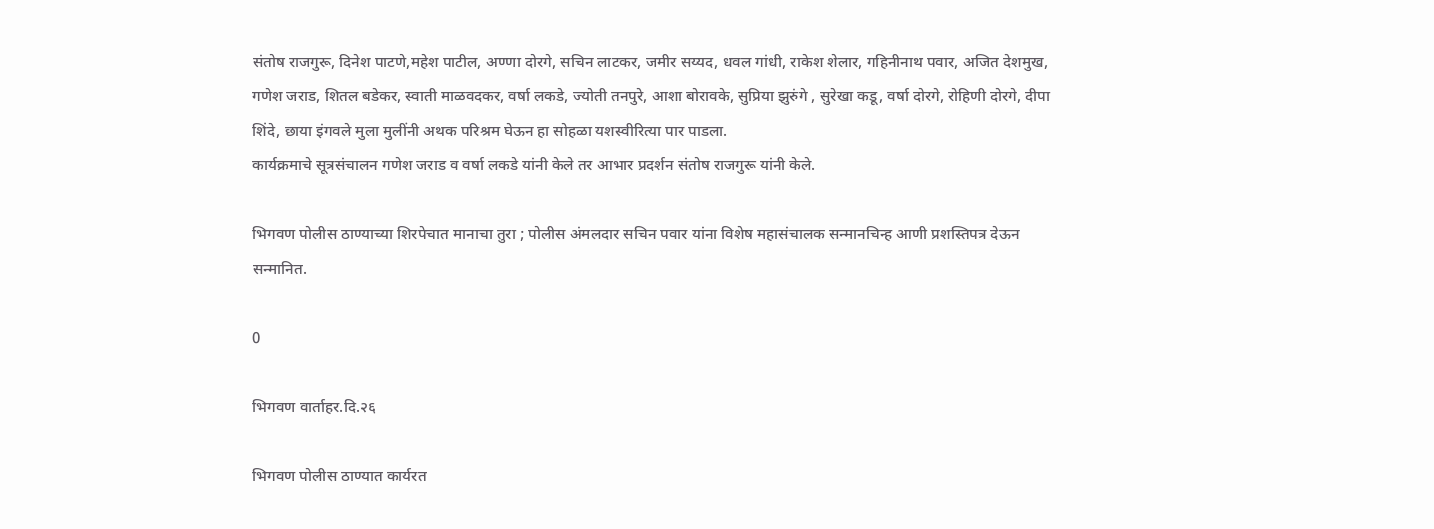संतोष राजगुरू, दिनेश पाटणे,महेश पाटील, अण्णा दोरगे, सचिन लाटकर, जमीर सय्यद, धवल गांधी, राकेश शेलार, गहिनीनाथ पवार, अजित देशमुख, गणेश जराड, शितल बडेकर, स्वाती माळवदकर, वर्षा लकडे, ज्योती तनपुरे, आशा बोरावके, सुप्रिया झुरुंगे , सुरेखा कडू, वर्षा दोरगे, रोहिणी दोरगे, दीपा शिंदे, छाया इंगवले मुला मुलींनी अथक परिश्रम घेऊन हा सोहळा यशस्वीरित्या पार पाडला.
कार्यक्रमाचे सूत्रसंचालन गणेश जराड व वर्षा लकडे यांनी केले तर आभार प्रदर्शन संतोष राजगुरू यांनी केले.

भिगवण पोलीस ठाण्याच्या शिरपेचात मानाचा तुरा ; पोलीस अंमलदार सचिन पवार यांना विशेष महासंचालक सन्मानचिन्ह आणी प्रशस्तिपत्र देऊन सन्मानित.

0

भिगवण वार्ताहर.दि.२६

भिगवण पोलीस ठाण्यात कार्यरत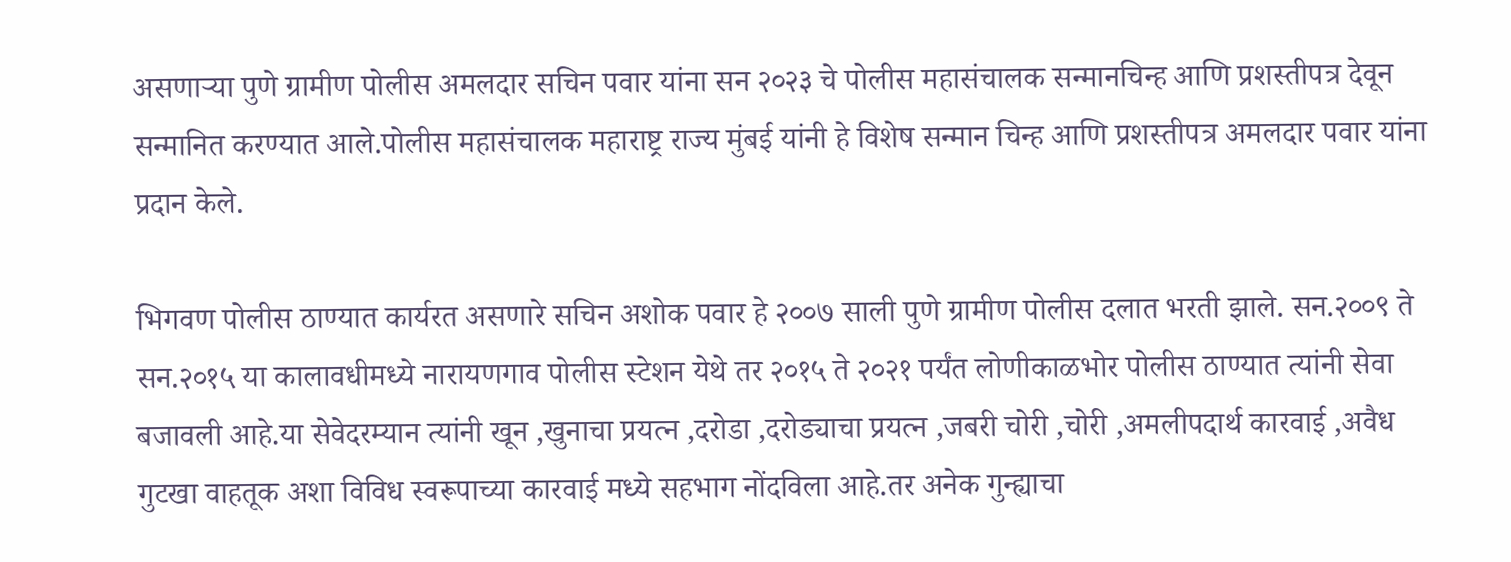असणाऱ्या पुणे ग्रामीण पोलीस अमलदार सचिन पवार यांना सन २०२३ चे पोलीस महासंचालक सन्मानचिन्ह आणि प्रशस्तीपत्र देवून सन्मानित करण्यात आले.पोलीस महासंचालक महाराष्ट्र राज्य मुंबई यांनी हे विशेष सन्मान चिन्ह आणि प्रशस्तीपत्र अमलदार पवार यांना प्रदान केले.

भिगवण पोलीस ठाण्यात कार्यरत असणारे सचिन अशोक पवार हे २००७ साली पुणे ग्रामीण पोलीस दलात भरती झाले. सन.२००९ ते सन.२०१५ या कालावधीमध्ये नारायणगाव पोलीस स्टेशन येथे तर २०१५ ते २०२१ पर्यंत लोणीकाळभोर पोलीस ठाण्यात त्यांनी सेवा बजावली आहे.या सेवेदरम्यान त्यांनी खून ,खुनाचा प्रयत्न ,दरोडा ,दरोड्याचा प्रयत्न ,जबरी चोरी ,चोरी ,अमलीपदार्थ कारवाई ,अवैध गुटखा वाहतूक अशा विविध स्वरूपाच्या कारवाई मध्ये सहभाग नोंदविला आहे.तर अनेक गुन्ह्याचा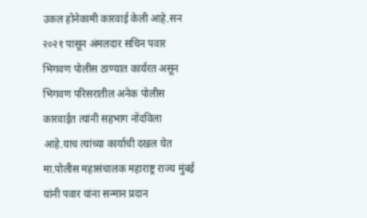उकल होनेकामी कारवाई केली आहे.सन २०२१ पासून अंमलदार सचिन पवार भिगवण पोलीस ठाण्यात कार्यरत असून भिगवण परिसरातील अनेक पोलीस कारवाईत त्यांनी सहभाग नोंदविला आहे.याच त्यांच्या कार्याची दखल घेत मा.पोलीस महासंचालक महाराष्ट्र राज्य मुंबई यांनी पवार यांना सन्मान प्रदान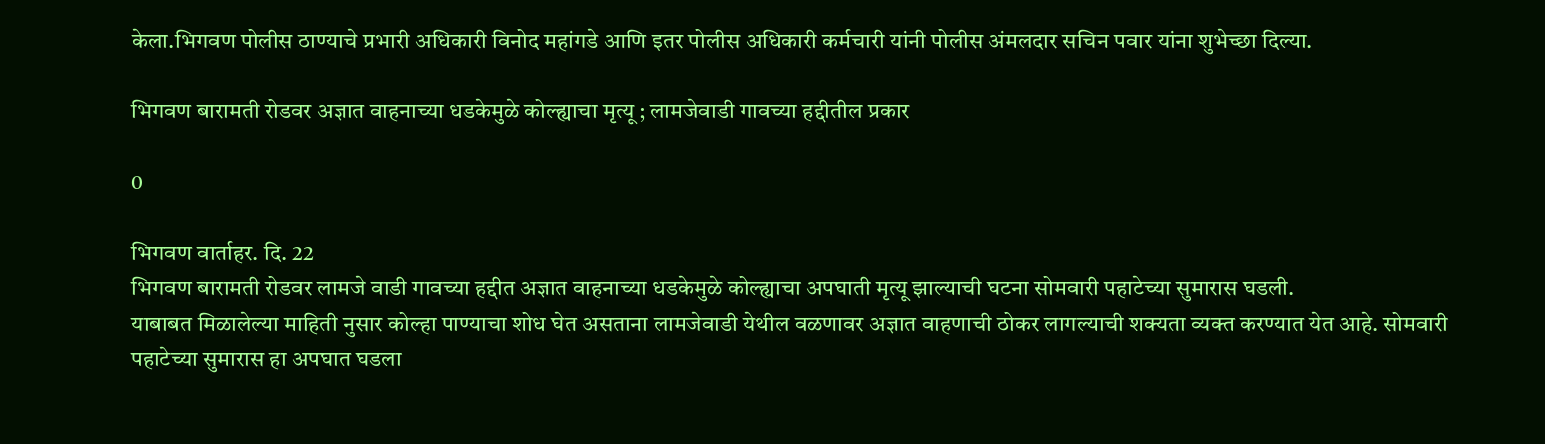केला.भिगवण पोलीस ठाण्याचे प्रभारी अधिकारी विनोद महांगडे आणि इतर पोलीस अधिकारी कर्मचारी यांनी पोलीस अंमलदार सचिन पवार यांना शुभेच्छा दिल्या.

भिगवण बारामती रोडवर अज्ञात वाहनाच्या धडकेमुळे कोल्ह्याचा मृत्यू ; लामजेवाडी गावच्या हद्दीतील प्रकार

0

भिगवण वार्ताहर. दि. 22
भिगवण बारामती रोडवर लामजे वाडी गावच्या हद्दीत अज्ञात वाहनाच्या धडकेमुळे कोल्ह्याचा अपघाती मृत्यू झाल्याची घटना सोमवारी पहाटेच्या सुमारास घडली.
याबाबत मिळालेल्या माहिती नुसार कोल्हा पाण्याचा शोध घेत असताना लामजेवाडी येथील वळणावर अज्ञात वाहणाची ठोकर लागल्याची शक्यता व्यक्त करण्यात येत आहे. सोमवारी पहाटेच्या सुमारास हा अपघात घडला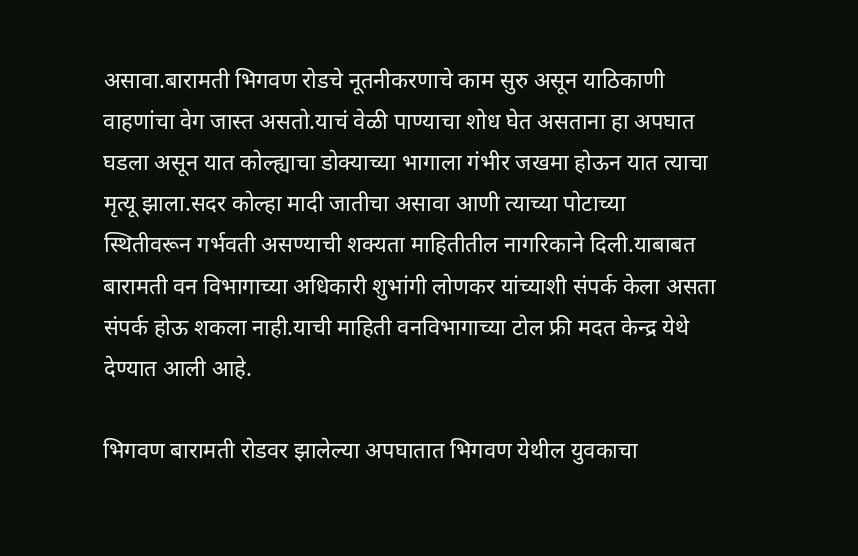असावा.बारामती भिगवण रोडचे नूतनीकरणाचे काम सुरु असून याठिकाणी वाहणांचा वेग जास्त असतो.याचं वेळी पाण्याचा शोध घेत असताना हा अपघात घडला असून यात कोल्ह्याचा डोक्याच्या भागाला गंभीर जखमा होऊन यात त्याचा मृत्यू झाला.सदर कोल्हा मादी जातीचा असावा आणी त्याच्या पोटाच्या स्थितीवरून गर्भवती असण्याची शक्यता माहितीतील नागरिकाने दिली.याबाबत बारामती वन विभागाच्या अधिकारी शुभांगी लोणकर यांच्याशी संपर्क केला असता संपर्क होऊ शकला नाही.याची माहिती वनविभागाच्या टोल फ्री मदत केन्द्र येथे देण्यात आली आहे.

भिगवण बारामती रोडवर झालेल्या अपघातात भिगवण येथील युवकाचा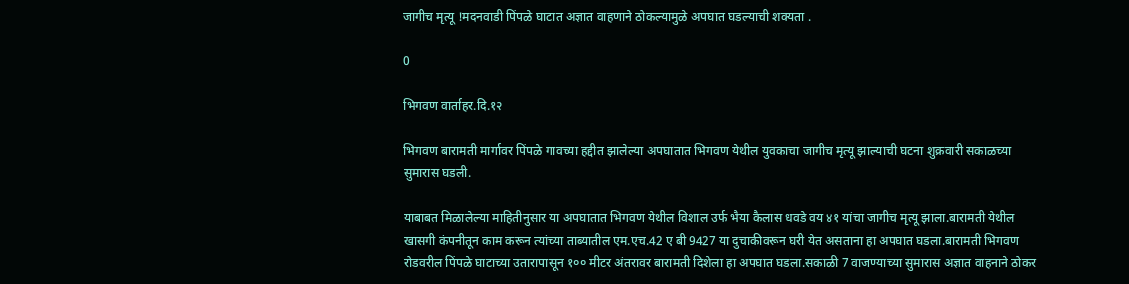जागीच मृत्यू !मदनवाडी पिंपळे घाटात अज्ञात वाहणाने ठोकल्यामुळे अपघात घडल्याची शक्यता .

0

भिगवण वार्ताहर.दि.१२

भिगवण बारामती मार्गावर पिंपळे गावच्या हद्दीत झालेल्या अपघातात भिगवण येथील युवकाचा जागीच मृत्यू झाल्याची घटना शुक्रवारी सकाळच्या सुमारास घडली.

याबाबत मिळालेल्या माहितीनुसार या अपघातात भिगवण येथील विशाल उर्फ भैया कैलास धवडे वय ४१ यांचा जागीच मृत्यू झाला.बारामती येथील खासगी कंपनीतून काम करून त्यांच्या ताब्यातील एम.एच.42 ए बी 9427 या दुचाकीवरून घरी येत असताना हा अपघात घडला.बारामती भिगवण रोडवरील पिंपळे घाटाच्या उतारापासून १०० मीटर अंतरावर बारामती दिशेला हा अपघात घडला.सकाळी 7 वाजण्याच्या सुमारास अज्ञात वाहनाने ठोकर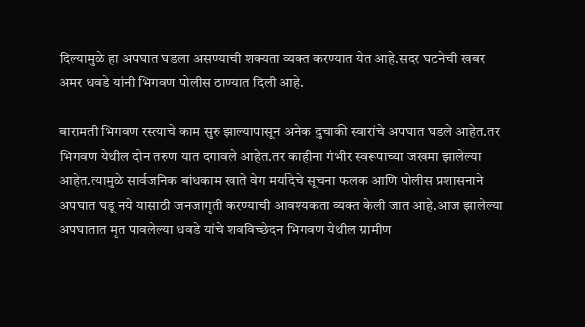दिल्यामुळे हा अपघात घडला असण्याची शक्यता व्यक्त करण्यात येत आहे.सदर घटनेची खबर अमर धवडे यांनी भिगवण पोलीस ठाण्यात दिली आहे.

बारामती भिगवण रस्त्याचे काम सुरु झाल्यापासून अनेक दुचाकी स्वारांचे अपघात घडले आहेत.तर भिगवण येथील दोन तरुण यात दगावले आहेत.तर काहीना गंभीर स्वरूपाच्या जखमा झालेल्या आहेत.त्यामुळे सार्वजनिक बांधकाम खाते वेग मर्यादेचे सूचना फलक आणि पोलीस प्रशासनाने अपघात घडू नये यासाठी जनजागृती करण्याची आवश्यकता व्यक्त केली जात आहे.आज झालेल्या अपघातात मृत पावलेल्या धवडे यांचे शवविच्छेदन भिगवण येथील ग्रामीण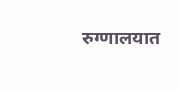रुग्णालयात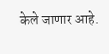केले जाणार आहे.